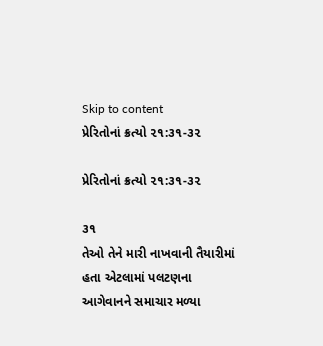Skip to content
પ્રેરિતોનાં ક્રત્યો ૨૧:૩૧-૩૨

પ્રેરિતોનાં ક્રત્યો ૨૧:૩૧-૩૨

૩૧
તેઓ તેને મારી નાખવાની તૈયારીમાં હતા એટલામાં પલટણના આગેવાનને સમાચાર મળ્યા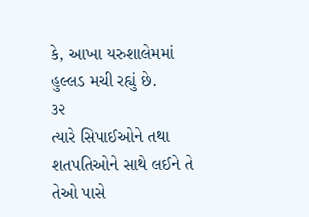કે, આખા યરુશાલેમમાં હુલ્લડ મચી રહ્યું છે.
૩૨
ત્યારે સિપાઈઓને તથા શતપતિઓને સાથે લઈને તે તેઓ પાસે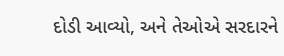દોડી આવ્યો, અને તેઓએ સરદારને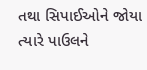તથા સિપાઈઓને જોયા ત્યારે પાઉલને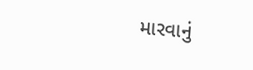મારવાનું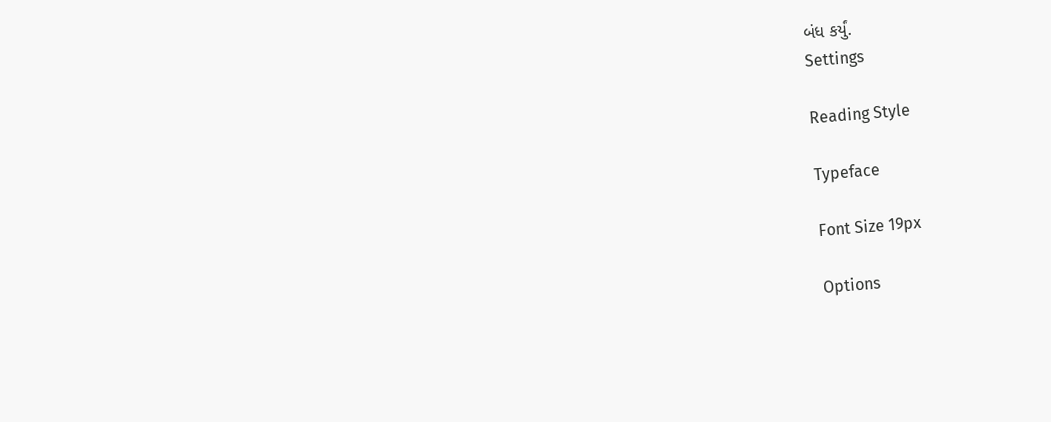બંધ કર્યું.
Settings

Reading Style

Typeface

Font Size 19px

Options